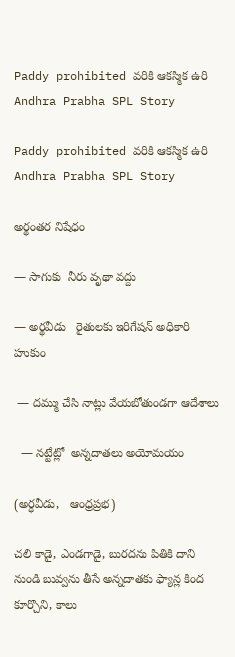Paddy prohibited వరికి ఆకస్మిక ఉరి Andhra Prabha SPL Story

Paddy prohibited వరికి ఆకస్మిక ఉరి Andhra Prabha SPL Story

అర్థంతర నిషేధం

— సాగుకు  నీరు వృథా వద్దు

— అర్థవీడు   రైతులకు ఇరిగేషన్ అధికారి హుకుం

 — దమ్ము చేసి నాట్లు వేయబోతుండగా ఆదేశాలు

  — నట్టేట్లో  అన్నదాతలు అయోమయం

(అర్ధవీడు,   ఆంధ్రప్రభ)

చలి కాడై, ఎండగాడై, బురదను పితికి దాని నుండి బువ్వను తీసే అన్నదాతకు ఫ్యాన్ల కింద కూర్చొని, కాలు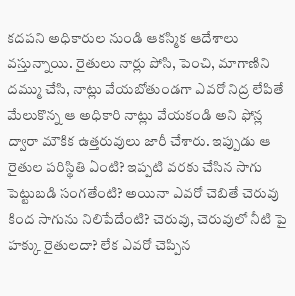కదపని అధికారుల నుండి ఆకస్మిక ఆదేశాలు వస్తున్నాయి. రైతులు నార్లు పోసి, పెంచి, మాగాణిని దమ్ము చేసి, నాట్లు వేయబోతుండగా ఎవరో నిద్ర లేపితే మేలుకొన్న ఆ అధికారి నాట్లు వేయకండి అని ఫోన్ల ద్వారా మౌకిక ఉత్తరువులు జారీ చేశారు. ఇప్పుడు ఆ రైతుల పరిస్థితి ఏంటి? ఇప్పటి వరకు చేసిన సాగు పెట్టుబడి సంగతేంటి? అయినా ఎవరో చెబితే చెరువు కింద సాగును నిలిపేదేంటి? చెరువు, చెరువులో నీటి పై హక్కు రైతులదా? లేక ఎవరో చెప్పిన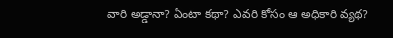వారి అడ్డానా? ఏంటా కథా? ఎవరి కోసం ఆ అధికారి వ్యథ?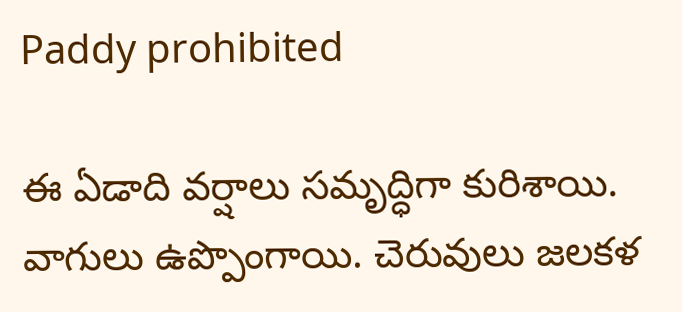Paddy prohibited

ఈ ఏడాది వర్షాలు సమృద్ధిగా కురిశాయి. వాగులు ఉప్పొంగాయి. చెరువులు జలకళ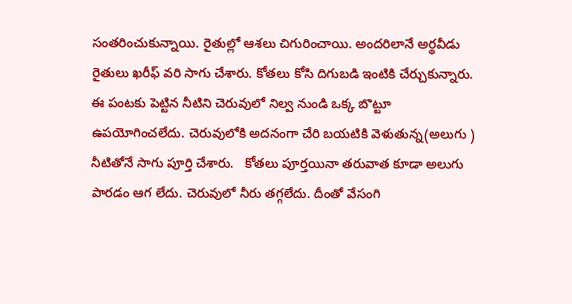సంతరించుకున్నాయి. రైతుల్లో ఆశలు చిగురించాయి. అందరిలానే అర్థవీడు రైతులు ఖరీఫ్ వరి సాగు చేశారు. కోతలు కోసి దిగుబడి ఇంటికి చేర్చుకున్నారు. ఈ పంటకు పెట్టిన నీటిని చెరువులో నిల్వ నుండి ఒక్క బొట్టూ ఉపయోగించలేదు. చెరువులోకి అదనంగా చేరి బయటికి వెళుతున్న(అలుగు )  నీటితోనే సాగు పూర్తి చేశారు.   కోతలు పూర్తయినా తరువాత కూడా అలుగు పారడం ఆగ లేదు. చెరువులో నీరు తగ్గలేదు. దీంతో వేసంగి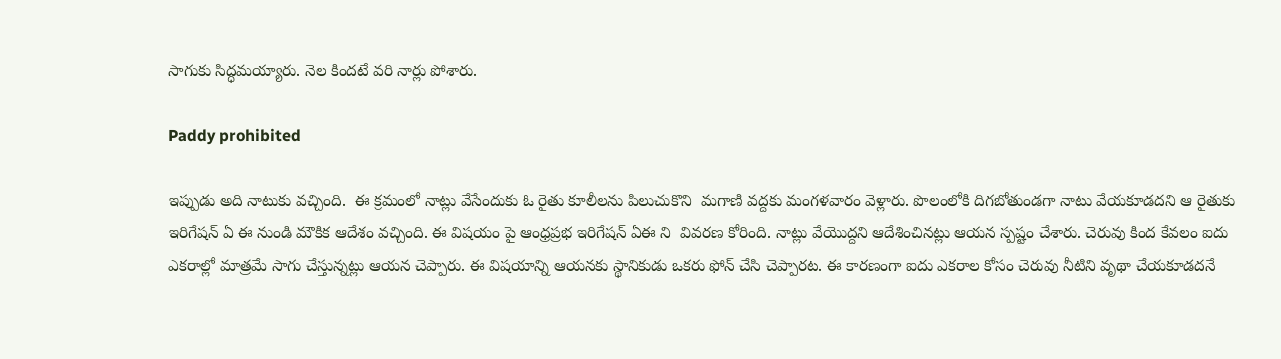సాగుకు సిద్ధమయ్యారు. నెల కిందటే వరి నార్లు పోశారు.

Paddy prohibited

ఇప్పుడు అది నాటుకు వచ్చింది.  ఈ క్రమంలో నాట్లు వేసేందుకు ఓ రైతు కూలీలను పిలుచుకొని  మగాణి వద్దకు మంగళవారం వెళ్లారు. పొలంలోకి దిగబోతుండగా నాటు వేయకూడదని ఆ రైతుకు ఇరిగేషన్ ఏ ఈ నుండి మౌకిక ఆదేశం వచ్చింది. ఈ విషయం పై ఆంధ్రప్రభ ఇరిగేషన్ ఏఈ ని  వివరణ కోరింది. నాట్లు వేయొద్దని ఆదేశించినట్లు ఆయన స్పష్టం చేశారు. చెరువు కింద కేవలం ఐదు ఎకరాల్లో మాత్రమే సాగు చేస్తున్నట్లు ఆయన చెప్పారు. ఈ విషయాన్ని ఆయనకు స్థానికుడు ఒకరు ఫోన్ చేసి చెప్పారట. ఈ కారణంగా ఐదు ఎకరాల కోసం చెరువు నీటిని వృథా చేయకూడదనే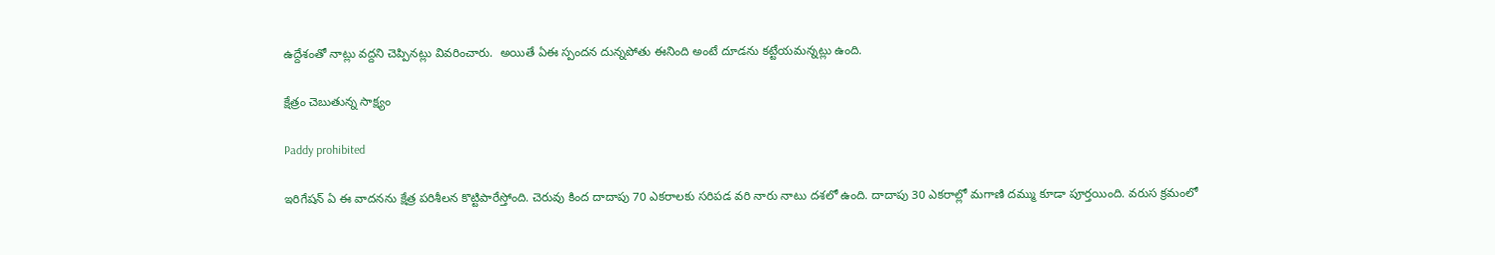ఉద్దేశంతో నాట్లు వద్దని చెప్పినట్లు వివరించారు.  అయితే ఏఈ స్పందన దున్నపోతు ఈనింది అంటే దూడను కట్టేయమన్నట్లు ఉంది.

క్షేత్రం చెబుతున్న సాక్ష్యం

Paddy prohibited

ఇరిగేషన్ ఏ ఈ వాదనను క్షేత్ర పరిశీలన కొట్టిపారేస్తోంది. చెరువు కింద దాదాపు 70 ఎకరాలకు సరిపడ వరి నారు నాటు దశలో ఉంది. దాదాపు 30 ఎకరాల్లో మగాణి దమ్ము కూడా పూర్తయింది. వరుస క్రమంలో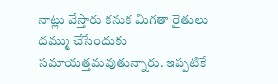నాట్లు వేస్తారు కనుక మిగతా రైతులు దమ్ము చేసేందుకు సమాయత్తమవుతున్నారు. ఇప్పటికే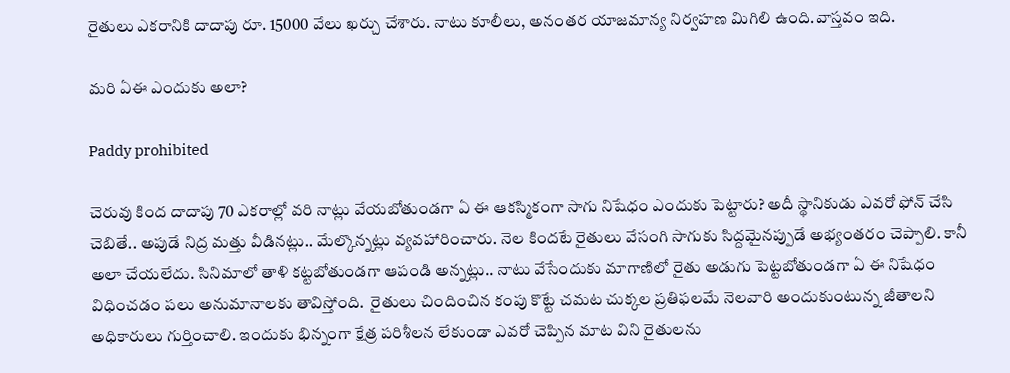రైతులు ఎకరానికి దాదాపు రూ. 15000 వేలు ఖర్చు చేశారు. నాటు కూలీలు, అనంతర యాజమాన్య నిర్వహణ మిగిలి ఉంది.వాస్తవం ఇది.

మరి ఏఈ ఎందుకు అలా?

Paddy prohibited

చెరువు కింద దాదాపు 70 ఎకరాల్లో వరి నాట్లు వేయబోతుండగా ఏ ఈ ఆకస్మికంగా సాగు నిషేధం ఎందుకు పెట్టారు? అదీ స్థానికుడు ఎవరో ఫోన్ చేసి చెబితే.. అపుడే నిద్ర మత్తు వీడినట్లు.. మేల్కొన్నట్లు వ్యవహారించారు. నెల కిందటే రైతులు వేసంగి సాగుకు సిద్దమైనప్పుడే అభ్యంతరం చెప్పాలి. కానీ అలా చేయలేదు. సినిమాలో తాళి కట్టబోతుండగా ఆపండి అన్నట్లు.. నాటు వేసేందుకు మాగాణిలో రైతు అడుగు పెట్టబోతుండగా ఏ ఈ నిషేధం విధించడం పలు అనుమానాలకు తావిస్తోంది.  రైతులు చిందించిన కంపు కొట్టే చమట చుక్కల ప్రతిఫలమే నెలవారి అందుకుంటున్న జీతాలని అధికారులు గుర్తించాలి. ఇందుకు భిన్నంగా క్షేత్ర పరిశీలన లేకుండా ఎవరో చెప్పిన మాట విని రైతులను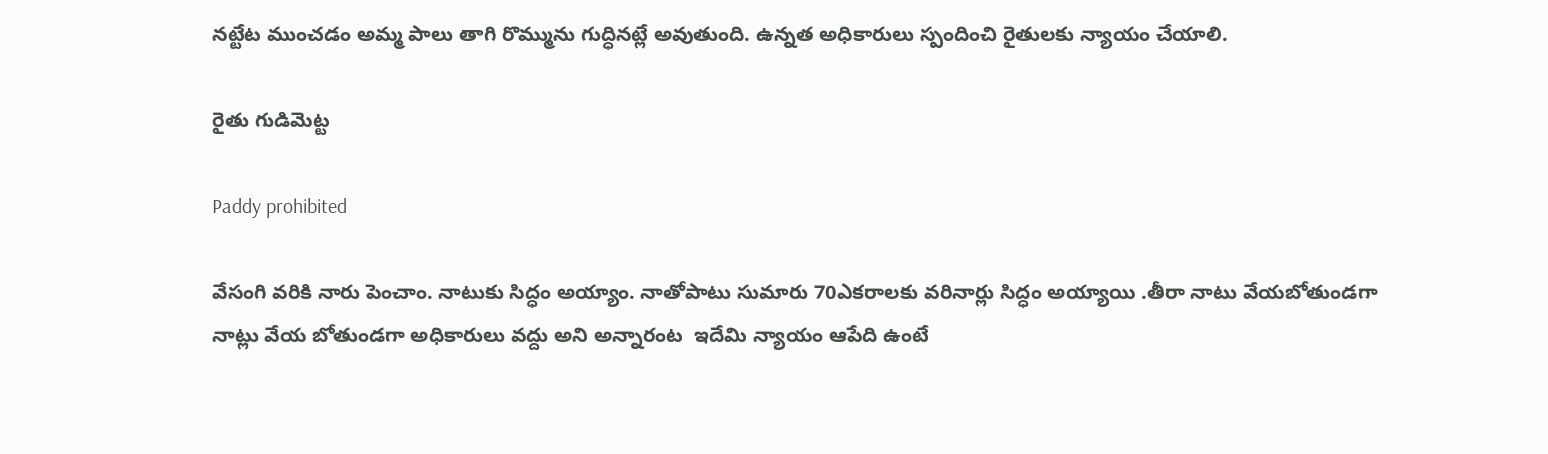నట్టేట ముంచడం అమ్మ పాలు తాగి రొమ్మును గుద్ధినట్లే అవుతుంది. ఉన్నత అధికారులు స్పందించి రైతులకు న్యాయం చేయాలి.

రైతు గుడిమెట్ట

Paddy prohibited

వేసంగి వరికి నారు పెంచాం. నాటుకు సిద్ధం అయ్యాం. నాతోపాటు సుమారు 70ఎకరాలకు వరినార్లు సిద్ధం అయ్యాయి .తీరా నాటు వేయబోతుండగా నాట్లు వేయ బోతుండగా అధికారులు వద్దు అని అన్నారంట  ఇదేమి న్యాయం ఆపేది ఉంటే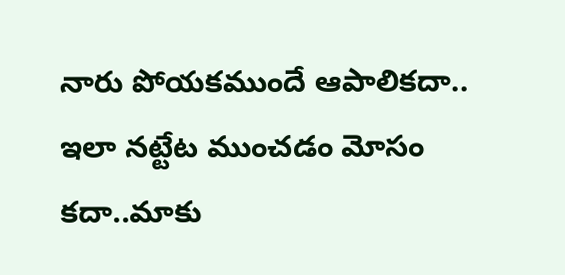నారు పోయకముందే ఆపాలికదా.. ఇలా నట్టేట ముంచడం మోసం కదా..మాకు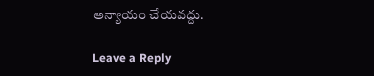అన్యాయం చేయవద్దు.

Leave a Reply